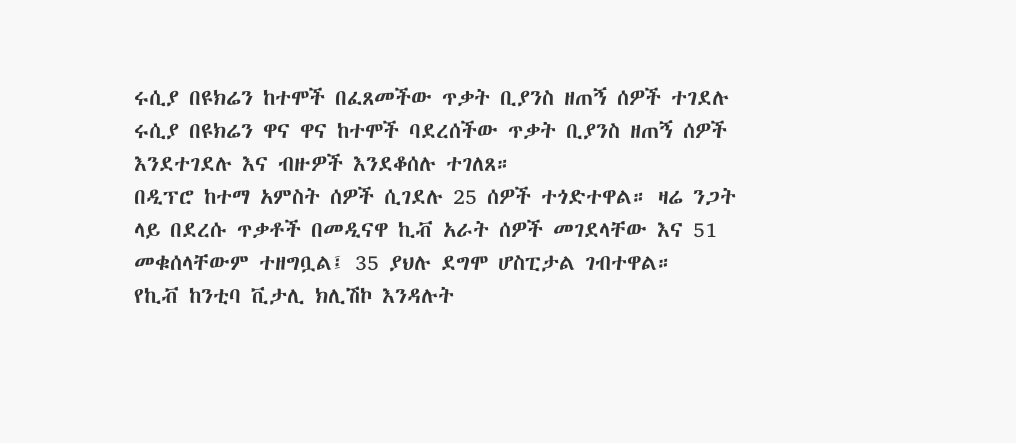ሩሲያ በዩክሬን ከተሞች በፈጸመችው ጥቃት ቢያንስ ዘጠኝ ሰዎች ተገደሉ
ሩሲያ በዩክሬን ዋና ዋና ከተሞች ባደረሰችው ጥቃት ቢያንስ ዘጠኝ ሰዎች እንደተገደሉ እና ብዙዎች እንደቆሰሉ ተገለጸ።
በዲፕሮ ከተማ አምስት ሰዎች ሲገደሉ 25 ሰዎች ተጎድተዋል። ዛሬ ንጋት ላይ በደረሱ ጥቃቶች በመዲናዋ ኪቭ አራት ሰዎች መገደላቸው እና 51 መቁሰላቸውም ተዘግቧል፤ 35 ያህሉ ደግሞ ሆስፒታል ገብተዋል።
የኪቭ ከንቲባ ቪታሊ ክሊሽኮ እንዳሉት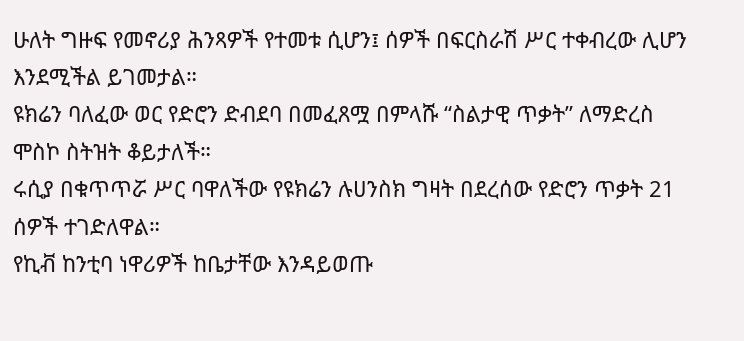ሁለት ግዙፍ የመኖሪያ ሕንጻዎች የተመቱ ሲሆን፤ ሰዎች በፍርስራሽ ሥር ተቀብረው ሊሆን እንደሚችል ይገመታል።
ዩክሬን ባለፈው ወር የድሮን ድብደባ በመፈጸሟ በምላሹ “ስልታዊ ጥቃት” ለማድረስ ሞስኮ ስትዝት ቆይታለች።
ሩሲያ በቁጥጥሯ ሥር ባዋለችው የዩክሬን ሉሀንስክ ግዛት በደረሰው የድሮን ጥቃት 21 ሰዎች ተገድለዋል።
የኪቭ ከንቲባ ነዋሪዎች ከቤታቸው እንዳይወጡ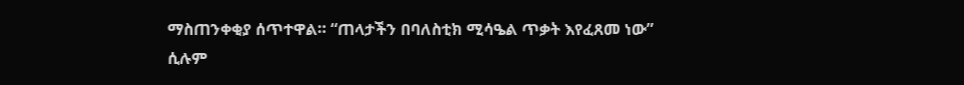ማስጠንቀቂያ ሰጥተዋል። “ጠላታችን በባለስቲክ ሚሳዔል ጥቃት እየፈጸመ ነው” ሲሉም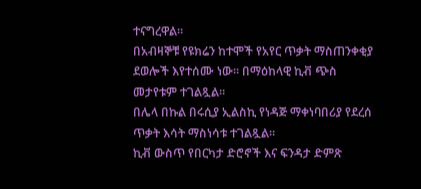ተናግረዋል።
በአብዛኞቹ የዩክሬን ከተሞች የአየር ጥቃት ማስጠንቀቂያ ደወሎች እየተሰሙ ነው። በማዕከላዊ ኪቭ ጭስ መታየቱም ተገልጿል።
በሌላ በኩል በሩሲያ ኢልስኪ የነዳጅ ማቀነባበሪያ የደረሰ ጥቃት እሳት ማስነሳቱ ተገልጿል።
ኪቭ ውስጥ የበርካታ ድሮኖች እና ፍንዳታ ድምጽ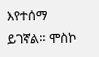እየተሰማ ይገኛል። ሞስኮ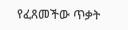የፈጸመችው ጥቃት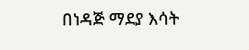በነዳጅ ማደያ እሳት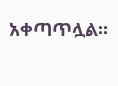አቀጣጥሏል።